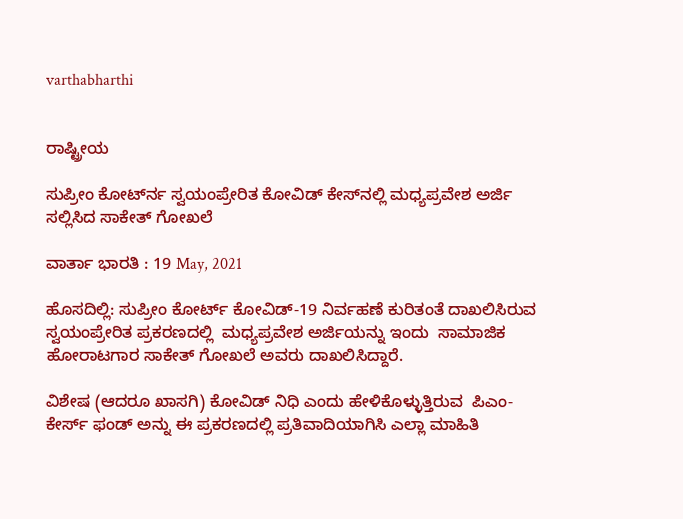varthabharthi


ರಾಷ್ಟ್ರೀಯ

ಸುಪ್ರೀಂ ಕೋರ್ಟ್‍ನ ಸ್ವಯಂಪ್ರೇರಿತ ಕೋವಿಡ್ ಕೇಸ್‍ನಲ್ಲಿ ಮಧ್ಯಪ್ರವೇಶ ಅರ್ಜಿ ಸಲ್ಲಿಸಿದ ಸಾಕೇತ್ ಗೋಖಲೆ

ವಾರ್ತಾ ಭಾರತಿ : 19 May, 2021

ಹೊಸದಿಲ್ಲಿ: ಸುಪ್ರೀಂ ಕೋರ್ಟ್ ಕೋವಿಡ್-19 ನಿರ್ವಹಣೆ ಕುರಿತಂತೆ ದಾಖಲಿಸಿರುವ ಸ್ವಯಂಪ್ರೇರಿತ ಪ್ರಕರಣದಲ್ಲಿ  ಮಧ್ಯಪ್ರವೇಶ ಅರ್ಜಿಯನ್ನು ಇಂದು  ಸಾಮಾಜಿಕ ಹೋರಾಟಗಾರ ಸಾಕೇತ್ ಗೋಖಲೆ ಅವರು ದಾಖಲಿಸಿದ್ದಾರೆ.

ವಿಶೇಷ (ಆದರೂ ಖಾಸಗಿ) ಕೋವಿಡ್ ನಿಧಿ ಎಂದು ಹೇಳಿಕೊಳ್ಳುತ್ತಿರುವ  ಪಿಎಂ-ಕೇರ್ಸ್ ಫಂಡ್ ಅನ್ನು ಈ ಪ್ರಕರಣದಲ್ಲಿ ಪ್ರತಿವಾದಿಯಾಗಿಸಿ ಎಲ್ಲಾ ಮಾಹಿತಿ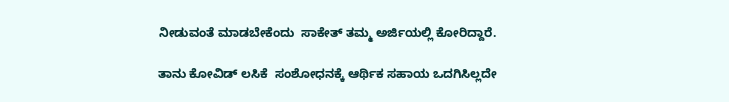ನೀಡುವಂತೆ ಮಾಡಬೇಕೆಂದು  ಸಾಕೇತ್ ತಮ್ಮ ಅರ್ಜಿಯಲ್ಲಿ ಕೋರಿದ್ದಾರೆ.

ತಾನು ಕೋವಿಡ್ ಲಸಿಕೆ  ಸಂಶೋಧನಕ್ಕೆ ಆರ್ಥಿಕ ಸಹಾಯ ಒದಗಿಸಿಲ್ಲದೇ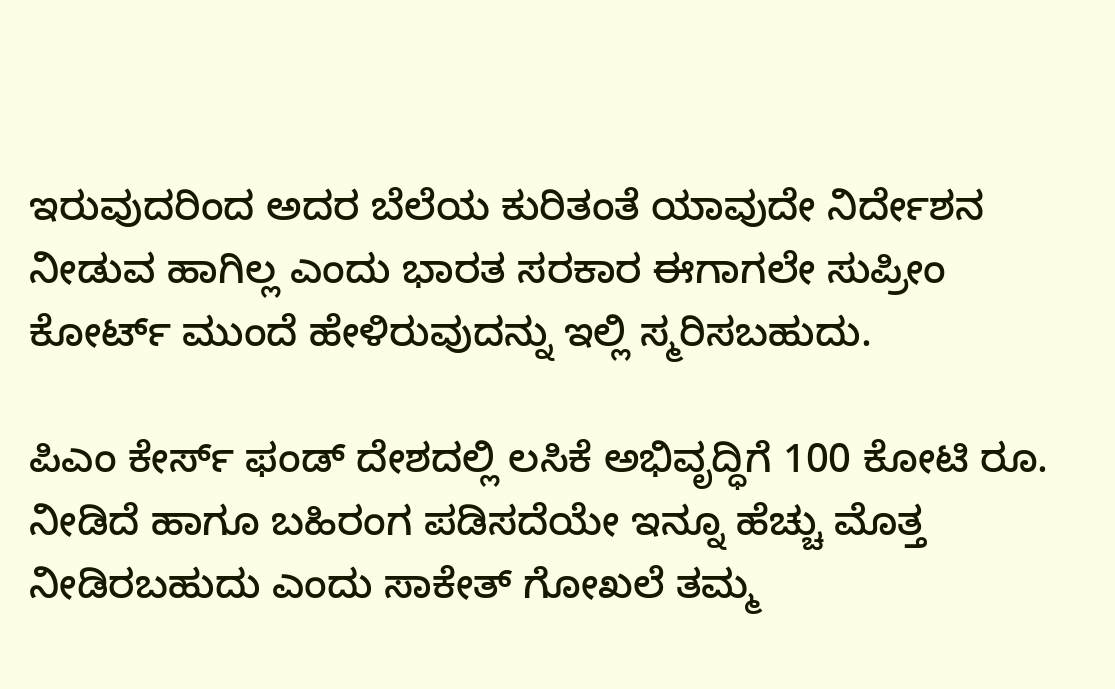ಇರುವುದರಿಂದ ಅದರ ಬೆಲೆಯ ಕುರಿತಂತೆ ಯಾವುದೇ ನಿರ್ದೇಶನ ನೀಡುವ ಹಾಗಿಲ್ಲ ಎಂದು ಭಾರತ ಸರಕಾರ ಈಗಾಗಲೇ ಸುಪ್ರೀಂ ಕೋರ್ಟ್ ಮುಂದೆ ಹೇಳಿರುವುದನ್ನು ಇಲ್ಲಿ ಸ್ಮರಿಸಬಹುದು.

ಪಿಎಂ ಕೇರ್ಸ್ ಫಂಡ್ ದೇಶದಲ್ಲಿ ಲಸಿಕೆ ಅಭಿವೃದ್ಧಿಗೆ 100 ಕೋಟಿ ರೂ. ನೀಡಿದೆ ಹಾಗೂ ಬಹಿರಂಗ ಪಡಿಸದೆಯೇ ಇನ್ನೂ ಹೆಚ್ಚು ಮೊತ್ತ ನೀಡಿರಬಹುದು ಎಂದು ಸಾಕೇತ್ ಗೋಖಲೆ ತಮ್ಮ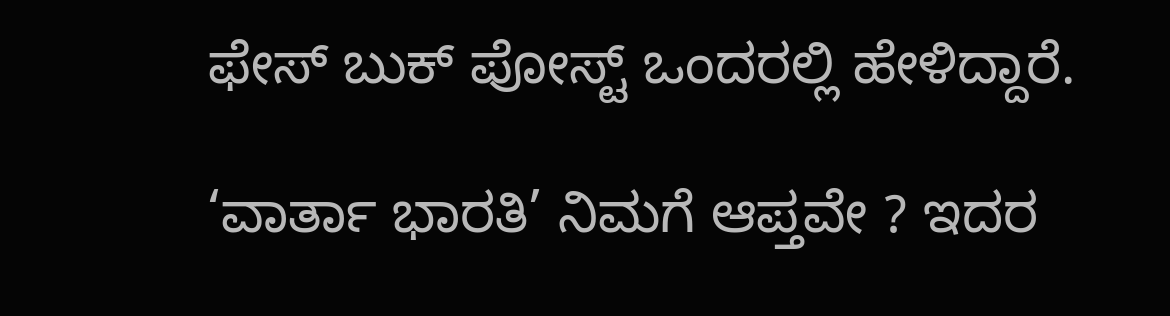ಫೇಸ್ ಬುಕ್ ಪೋಸ್ಟ್ ಒಂದರಲ್ಲಿ ಹೇಳಿದ್ದಾರೆ.

‘ವಾರ್ತಾ ಭಾರತಿ’ ನಿಮಗೆ ಆಪ್ತವೇ ? ಇದರ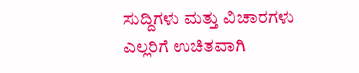ಸುದ್ದಿಗಳು ಮತ್ತು ವಿಚಾರಗಳು ಎಲ್ಲರಿಗೆ ಉಚಿತವಾಗಿ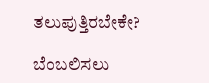ತಲುಪುತ್ತಿರಬೇಕೇ?

ಬೆಂಬಲಿಸಲು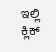ಇಲ್ಲಿ  ಕ್ಲಿಕ್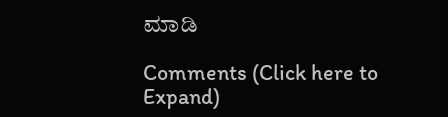ಮಾಡಿ

Comments (Click here to Expand)